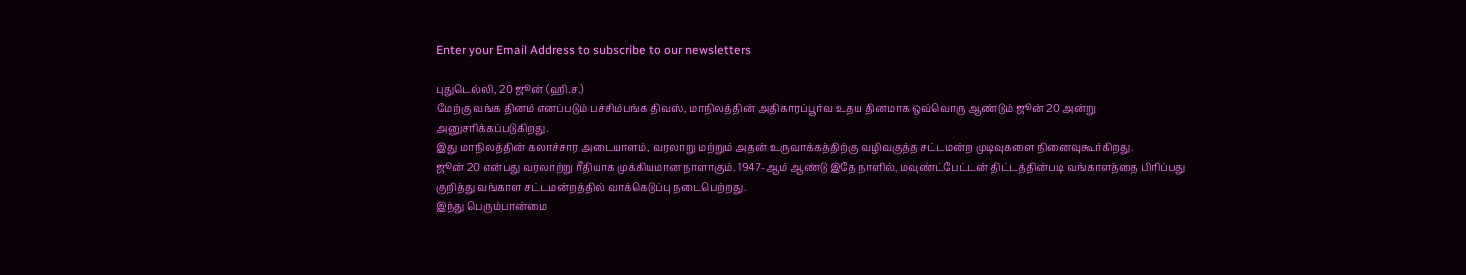Enter your Email Address to subscribe to our newsletters

புதுடெல்லி, 20 ஜூன் (ஹி.ச.)
மேற்கு வங்க தினம் எனப்படும் பச்சிம்பங்க திவஸ், மாநிலத்தின் அதிகாரப்பூர்வ உதய தினமாக ஒவ்வொரு ஆண்டும் ஜூன் 20 அன்று அனுசரிக்கப்படுகிறது.
இது மாநிலத்தின் கலாச்சார அடையாளம், வரலாறு மற்றும் அதன் உருவாக்கத்திற்கு வழிவகுத்த சட்டமன்ற முடிவுகளை நினைவுகூர்கிறது.
ஜூன் 20 என்பது வரலாற்று ரீதியாக முக்கியமான நாளாகும். 1947-ஆம் ஆண்டு இதே நாளில், மவுண்ட்பேட்டன் திட்டத்தின்படி வங்காளத்தை பிரிப்பது குறித்து வங்காள சட்டமன்றத்தில் வாக்கெடுப்பு நடைபெற்றது.
இந்து பெரும்பான்மை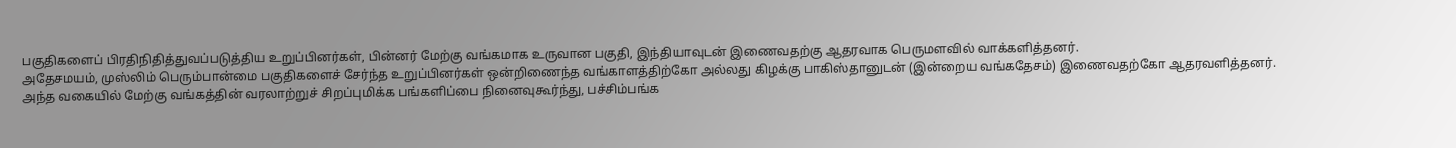பகுதிகளைப் பிரதிநிதித்துவப்படுத்திய உறுப்பினர்கள், பின்னர் மேற்கு வங்கமாக உருவான பகுதி, இந்தியாவுடன் இணைவதற்கு ஆதரவாக பெருமளவில் வாக்களித்தனர்.
அதேசமயம், முஸ்லிம் பெரும்பான்மை பகுதிகளைச் சேர்ந்த உறுப்பினர்கள் ஒன்றிணைந்த வங்காளத்திற்கோ அல்லது கிழக்கு பாகிஸ்தானுடன் (இன்றைய வங்கதேசம்) இணைவதற்கோ ஆதரவளித்தனர்.
அந்த வகையில் மேற்கு வங்கத்தின் வரலாற்றுச் சிறப்புமிக்க பங்களிப்பை நினைவுகூர்ந்து, பச்சிம்பங்க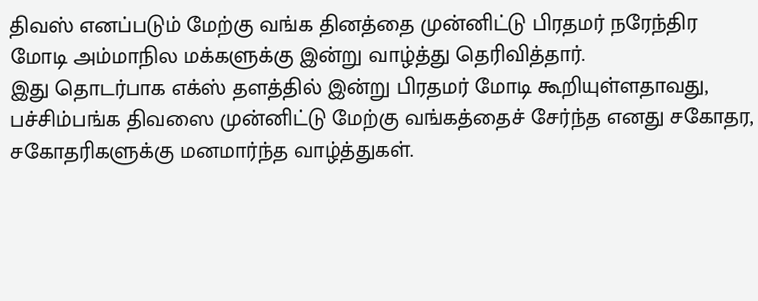திவஸ் எனப்படும் மேற்கு வங்க தினத்தை முன்னிட்டு பிரதமர் நரேந்திர மோடி அம்மாநில மக்களுக்கு இன்று வாழ்த்து தெரிவித்தார்.
இது தொடர்பாக எக்ஸ் தளத்தில் இன்று பிரதமர் மோடி கூறியுள்ளதாவது,
பச்சிம்பங்க திவஸை முன்னிட்டு மேற்கு வங்கத்தைச் சேர்ந்த எனது சகோதர, சகோதரிகளுக்கு மனமார்ந்த வாழ்த்துகள்.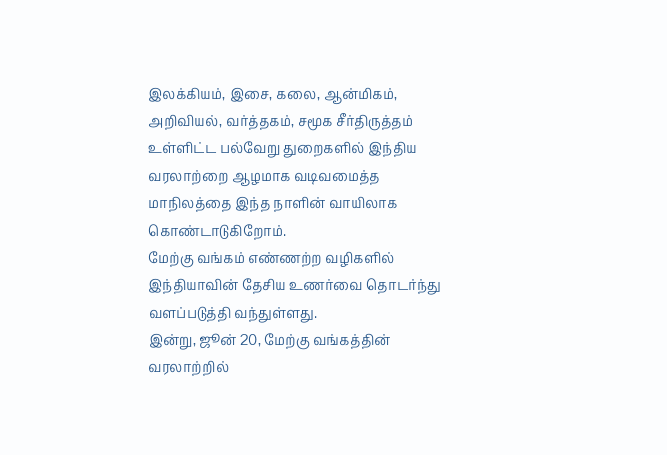இலக்கியம், இசை, கலை, ஆன்மிகம், அறிவியல், வர்த்தகம், சமூக சீர்திருத்தம் உள்ளிட்ட பல்வேறு துறைகளில் இந்திய வரலாற்றை ஆழமாக வடிவமைத்த மாநிலத்தை இந்த நாளின் வாயிலாக கொண்டாடுகிறோம்.
மேற்கு வங்கம் எண்ணற்ற வழிகளில் இந்தியாவின் தேசிய உணர்வை தொடர்ந்து வளப்படுத்தி வந்துள்ளது.
இன்று, ஜூன் 20, மேற்கு வங்கத்தின் வரலாற்றில்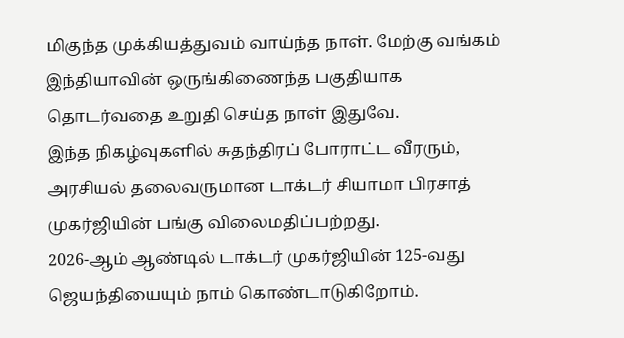மிகுந்த முக்கியத்துவம் வாய்ந்த நாள். மேற்கு வங்கம் இந்தியாவின் ஒருங்கிணைந்த பகுதியாக தொடர்வதை உறுதி செய்த நாள் இதுவே.
இந்த நிகழ்வுகளில் சுதந்திரப் போராட்ட வீரரும், அரசியல் தலைவருமான டாக்டர் சியாமா பிரசாத் முகர்ஜியின் பங்கு விலைமதிப்பற்றது.
2026-ஆம் ஆண்டில் டாக்டர் முகர்ஜியின் 125-வது ஜெயந்தியையும் நாம் கொண்டாடுகிறோம்.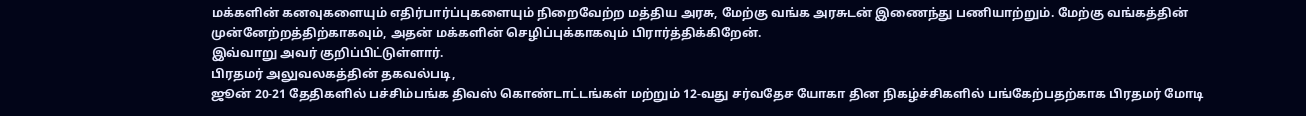மக்களின் கனவுகளையும் எதிர்பார்ப்புகளையும் நிறைவேற்ற மத்திய அரசு, மேற்கு வங்க அரசுடன் இணைந்து பணியாற்றும். மேற்கு வங்கத்தின் முன்னேற்றத்திற்காகவும், அதன் மக்களின் செழிப்புக்காகவும் பிரார்த்திக்கிறேன்.
இவ்வாறு அவர் குறிப்பிட்டுள்ளார்.
பிரதமர் அலுவலகத்தின் தகவல்படி,
ஜூன் 20-21 தேதிகளில் பச்சிம்பங்க திவஸ் கொண்டாட்டங்கள் மற்றும் 12-வது சர்வதேச யோகா தின நிகழ்ச்சிகளில் பங்கேற்பதற்காக பிரதமர் மோடி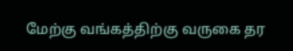மேற்கு வங்கத்திற்கு வருகை தர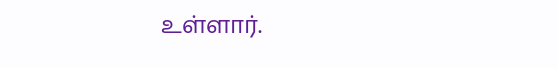உள்ளார்.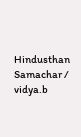Hindusthan Samachar / vidya.b